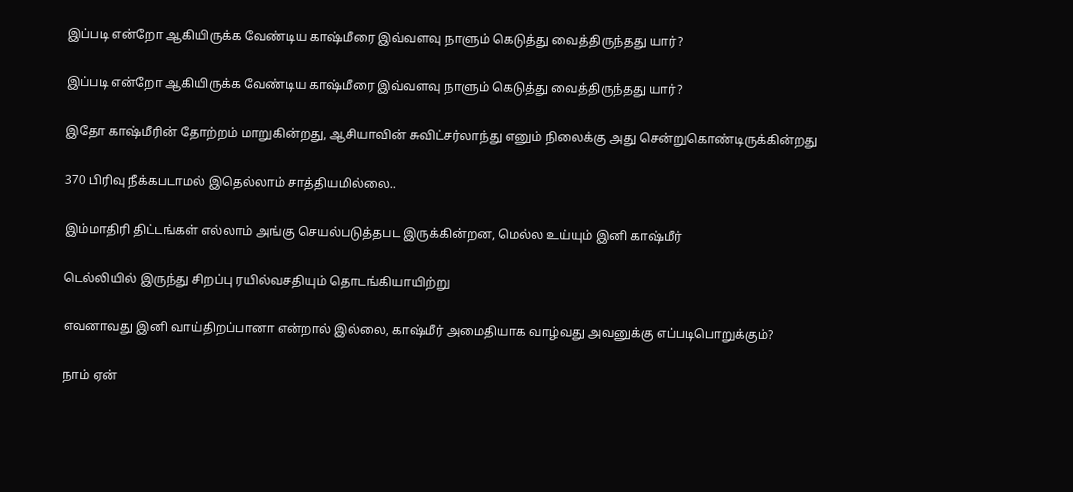இப்படி என்றோ ஆகியிருக்க வேண்டிய காஷ்மீரை இவ்வளவு நாளும் கெடுத்து வைத்திருந்தது யார்?

இப்படி என்றோ ஆகியிருக்க வேண்டிய காஷ்மீரை இவ்வளவு நாளும் கெடுத்து வைத்திருந்தது யார்?

இதோ காஷ்மீரின் தோற்றம் மாறுகின்றது, ஆசியாவின் சுவிட்சர்லாந்து எனும் நிலைக்கு அது சென்றுகொண்டிருக்கின்றது

370 பிரிவு நீக்கபடாமல் இதெல்லாம் சாத்தியமில்லை..

இம்மாதிரி திட்டங்கள் எல்லாம் அங்கு செயல்படுத்தபட இருக்கின்றன, மெல்ல உய்யும் இனி காஷ்மீர்

டெல்லியில் இருந்து சிறப்பு ரயில்வசதியும் தொடங்கியாயிற்று

எவனாவது இனி வாய்திறப்பானா என்றால் இல்லை, காஷ்மீர் அமைதியாக வாழ்வது அவனுக்கு எப்படிபொறுக்கும்?

நாம் ஏன்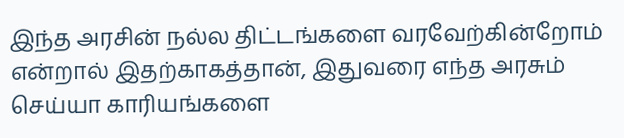இந்த அரசின் நல்ல திட்டங்களை வரவேற்கின்றோம் என்றால் இதற்காகத்தான், இதுவரை எந்த அரசும் செய்யா காரியங்களை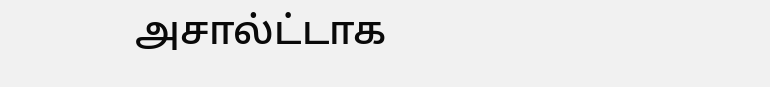அசால்ட்டாக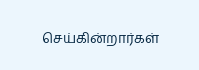செய்கின்றார்கள்